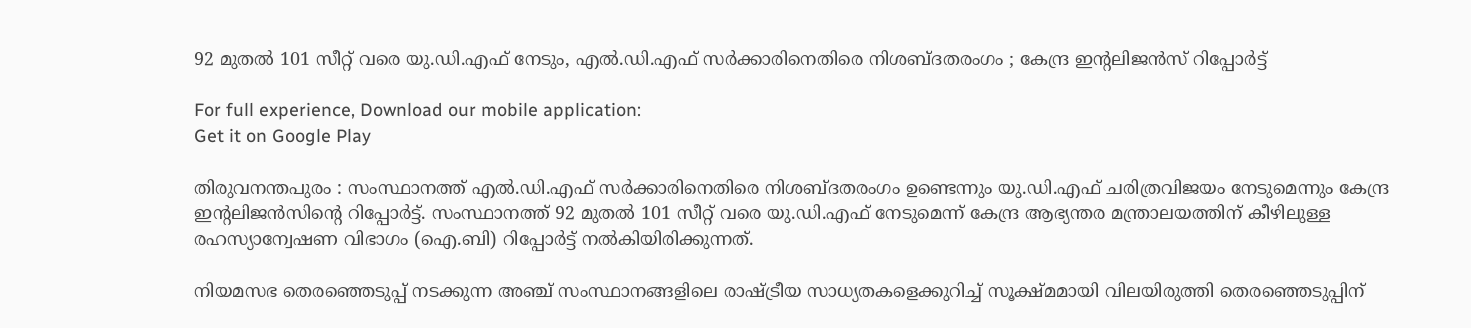92 മുതല്‍ 101 സീറ്റ് വരെ യു.ഡി.എഫ് നേടും, എല്‍.ഡി.എഫ് സര്‍ക്കാരിനെതിരെ നിശബ്ദതരംഗം ; കേന്ദ്ര ഇന്റലിജന്‍സ് റിപ്പോര്‍ട്ട്

For full experience, Download our mobile application:
Get it on Google Play

തിരുവനന്തപുരം : സംസ്ഥാനത്ത് എല്‍.ഡി.എഫ് സര്‍ക്കാരിനെതിരെ നിശബ്ദതരംഗം ഉണ്ടെന്നും യു.ഡി.എഫ് ചരിത്രവിജയം നേടുമെന്നും കേന്ദ്ര ഇന്റലിജന്‍സിന്റെ റിപ്പോര്‍ട്ട്. സംസ്ഥാനത്ത് 92 മുതല്‍ 101 സീറ്റ് വരെ യു.ഡി.എഫ് നേടുമെന്ന് കേന്ദ്ര ആഭ്യന്തര മന്ത്രാലയത്തിന് കീഴിലുള്ള രഹസ്യാന്വേഷണ വിഭാഗം (ഐ.ബി) റിപ്പോര്‍ട്ട് നല്‍കിയിരിക്കുന്നത്.

നിയമസഭ തെരഞ്ഞെടുപ്പ് നടക്കുന്ന അഞ്ച് സംസ്ഥാനങ്ങളിലെ രാഷ്ട്രീയ സാധ്യതകളെക്കുറിച്ച്‌ സൂക്ഷ്മമായി വിലയിരുത്തി തെരഞ്ഞെടുപ്പിന്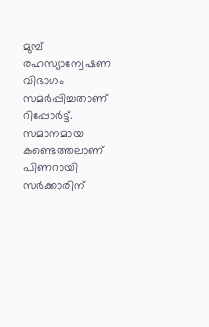മുമ്പ്  രഹസ്യാന്വേഷണ വിഭാഗം സമര്‍പ്പിച്ചതാണ് റിപ്പോര്‍ട്ട്. സമാനമായ കണ്ടെത്തലാണ് പിണറായി സര്‍ക്കാരിന്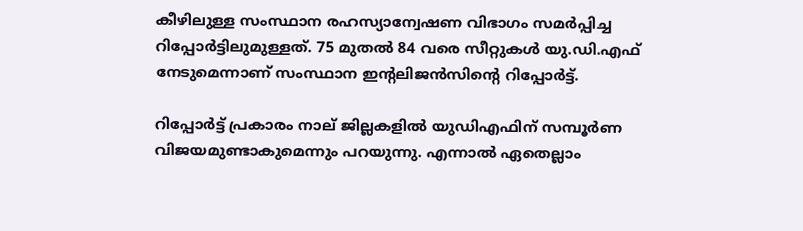കീഴിലുള്ള സംസ്ഥാന രഹസ്യാന്വേഷണ വിഭാഗം സമര്‍പ്പിച്ച റിപ്പോര്‍ട്ടിലുമുള്ളത്. 75 മുതല്‍ 84 വരെ സീറ്റുകള്‍ യു.ഡി.എഫ് നേടുമെന്നാണ് സംസ്ഥാന ഇന്റലിജന്‍സിന്റെ റിപ്പോര്‍ട്ട്.

റിപ്പോര്‍ട്ട് പ്രകാരം നാല് ജില്ലകളില്‍ യുഡിഎഫിന് സമ്പൂര്‍ണ വിജയമുണ്ടാകുമെന്നും പറയുന്നു. എന്നാല്‍ ഏതെല്ലാം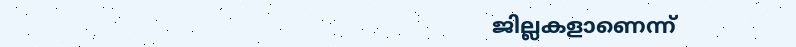ജില്ലകളാണെന്ന്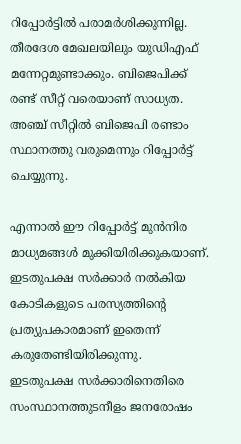റിപ്പോര്‍ട്ടില്‍ പരാമര്‍ശിക്കുന്നില്ല. തീരദേശ മേഖലയിലും യുഡിഎഫ് മന്നേറ്റമുണ്ടാക്കും. ബിജെപിക്ക് രണ്ട് സീറ്റ് വരെയാണ് സാധ്യത. അഞ്ച് സീറ്റില്‍ ബിജെപി രണ്ടാം സ്ഥാനത്തു വരുമെന്നും റിപ്പോര്‍ട്ട് ചെയ്യുന്നു.

എന്നാല്‍ ഈ റിപ്പോര്‍ട്ട് മുന്‍നിര മാധ്യമങ്ങള്‍ മുക്കിയിരിക്കുകയാണ്. ഇടതുപക്ഷ സര്‍ക്കാര്‍ നല്‍കിയ കോടികളുടെ പരസ്യത്തിന്റെ പ്രത്യുപകാരമാണ് ഇതെന്ന് കരുതേണ്ടിയിരിക്കുന്നു. ഇടതുപക്ഷ സര്‍ക്കാരിനെതിരെ സംസ്ഥാനത്തുടനീളം ജനരോഷം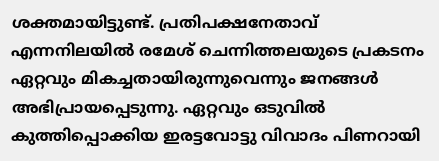ശക്തമായിട്ടുണ്ട്. പ്രതിപക്ഷനേതാവ് എന്നനിലയില്‍ രമേശ്‌ ചെന്നിത്തലയുടെ പ്രകടനം ഏറ്റവും മികച്ചതായിരുന്നുവെന്നും ജനങ്ങള്‍ അഭിപ്രായപ്പെടുന്നു. ഏറ്റവും ഒടുവില്‍ കുത്തിപ്പൊക്കിയ ഇരട്ടവോട്ടു വിവാദം പിണറായി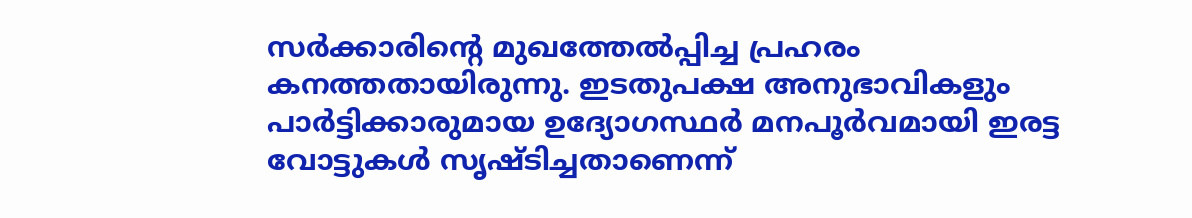സര്‍ക്കാരിന്റെ മുഖത്തേല്‍പ്പിച്ച പ്രഹരം കനത്തതായിരുന്നു. ഇടതുപക്ഷ അനുഭാവികളും പാര്‍ട്ടിക്കാരുമായ ഉദ്യോഗസ്ഥര്‍ മനപൂര്‍വമായി ഇരട്ട വോട്ടുകള്‍ സൃഷ്ടിച്ചതാണെന്ന്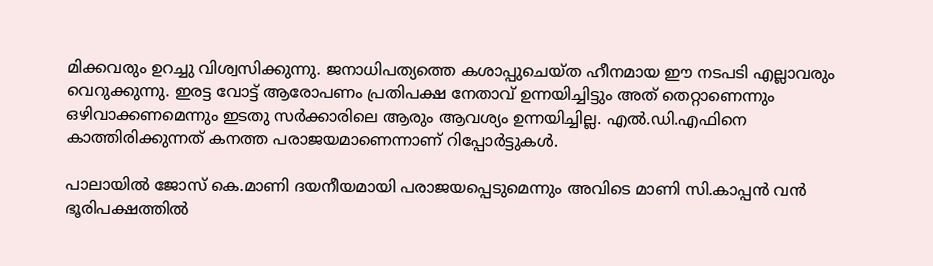മിക്കവരും ഉറച്ചു വിശ്വസിക്കുന്നു. ജനാധിപത്യത്തെ കശാപ്പുചെയ്ത ഹീനമായ ഈ നടപടി എല്ലാവരും വെറുക്കുന്നു. ഇരട്ട വോട്ട് ആരോപണം പ്രതിപക്ഷ നേതാവ് ഉന്നയിച്ചിട്ടും അത് തെറ്റാണെന്നും ഒഴിവാക്കണമെന്നും ഇടതു സര്‍ക്കാരിലെ ആരും ആവശ്യം ഉന്നയിച്ചില്ല. എല്‍.ഡി.എഫിനെ  കാത്തിരിക്കുന്നത് കനത്ത പരാജയമാണെന്നാണ് റിപ്പോര്‍ട്ടുകള്‍.

പാലായില്‍ ജോസ് കെ.മാണി ദയനീയമായി പരാജയപ്പെടുമെന്നും അവിടെ മാണി സി.കാപ്പന്‍ വന്‍ ഭൂരിപക്ഷത്തില്‍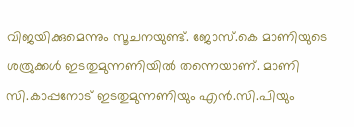വിജയിക്കുമെന്നും സൂചനയുണ്ട്. ജോസ്.കെ മാണിയുടെ ശത്രുക്കള്‍ ഇടതുമുന്നണിയില്‍ തന്നെയാണ്. മാണി സി.കാപ്പനോട്‌ ഇടതുമുന്നണിയും എന്‍.സി.പിയും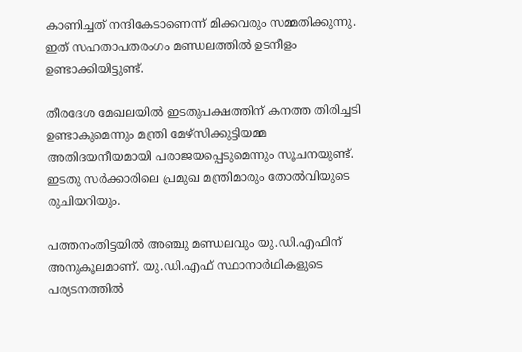കാണിച്ചത് നന്ദികേടാണെന്ന് മിക്കവരും സമ്മതിക്കുന്നു. ഇത് സഹതാപതരംഗം മണ്ഡലത്തില്‍ ഉടനീളം ഉണ്ടാക്കിയിട്ടുണ്ട്.

തീരദേശ മേഖലയില്‍ ഇടതുപക്ഷത്തിന് കനത്ത തിരിച്ചടി ഉണ്ടാകുമെന്നും മന്ത്രി മേഴ്സിക്കുട്ടിയമ്മ അതിദയനീയമായി പരാജയപ്പെടുമെന്നും സൂചനയുണ്ട്. ഇടതു സര്‍ക്കാരിലെ പ്രമുഖ മന്ത്രിമാരും തോല്‍വിയുടെ രുചിയറിയും.

പത്തനംതിട്ടയില്‍ അഞ്ചു മണ്ഡലവും യു.ഡി.എഫിന് അനുകൂലമാണ്. യു.ഡി.എഫ് സ്ഥാനാര്‍ഥികളുടെ പര്യടനത്തില്‍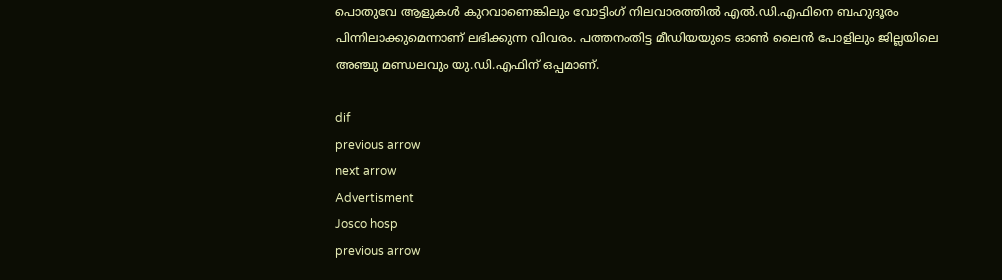പൊതുവേ ആളുകള്‍ കുറവാണെങ്കിലും വോട്ടിംഗ് നിലവാരത്തില്‍ എല്‍.ഡി.എഫിനെ ബഹുദൂരം പിന്നിലാക്കുമെന്നാണ് ലഭിക്കുന്ന വിവരം. പത്തനംതിട്ട മീഡിയയുടെ ഓണ്‍ ലൈന്‍ പോളിലും ജില്ലയിലെ അഞ്ചു മണ്ഡലവും യു.ഡി.എഫിന് ഒപ്പമാണ്.

dif
previous arrow
next arrow
Advertisment
Josco hosp
previous arrow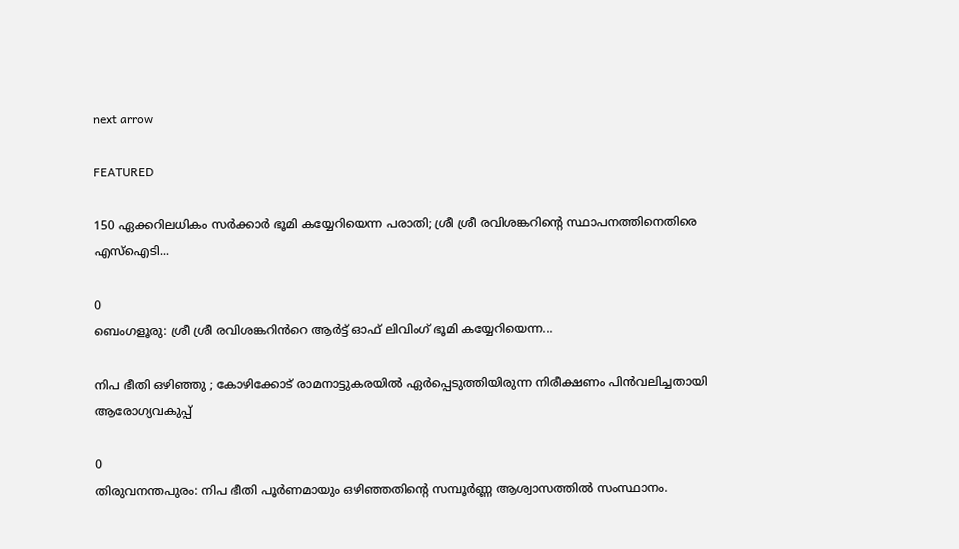next arrow

FEATURED

150 ഏക്കറിലധികം സർക്കാർ ഭൂമി കയ്യേറിയെന്ന പരാതി; ശ്രീ ശ്രീ രവിശങ്കറിന്റെ സ്ഥാപനത്തിനെതിരെ എസ്‌ഐടി...

0
ബെംഗളൂരു: ശ്രീ ശ്രീ രവിശങ്കറിൻറെ ആർട്ട് ഓഫ് ലിവിംഗ് ഭൂമി കയ്യേറിയെന്ന...

നിപ ഭീതി ഒഴിഞ്ഞു ; കോഴിക്കോട് രാമനാട്ടുകരയിൽ ഏർപ്പെടുത്തിയിരുന്ന നിരീക്ഷണം പിൻവലിച്ചതായി ആരോഗ്യവകുപ്പ്

0
തിരുവനന്തപുരം: നിപ ഭീതി പൂർണമായും ഒഴിഞ്ഞതിന്‍റെ സമ്പൂർണ്ണ ആശ്വാസത്തിൽ സംസ്ഥാനം.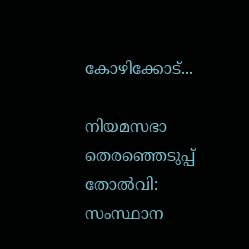കോഴിക്കോട്...

നിയമസഭാ തെരഞ്ഞെടുപ്പ് തോൽവി: സംസ്ഥാന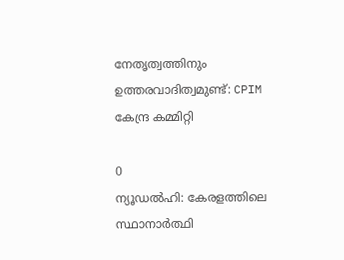നേതൃത്വത്തിനും ഉത്തരവാദിത്വമുണ്ട്: CPIM കേന്ദ്ര കമ്മിറ്റി

0
ന്യൂഡൽഹി: കേരളത്തിലെ സ്ഥാനാർത്ഥി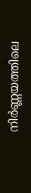നിർണ്ണയത്തിലെ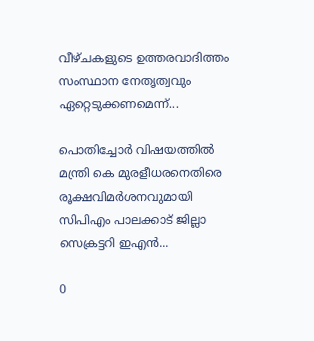വീഴ്ചകളുടെ ഉത്തരവാദിത്തം സംസ്ഥാന നേതൃത്വവും ഏറ്റെടുക്കണമെന്ന്...

പൊതിച്ചോർ വിഷയത്തിൽ മന്ത്രി കെ മുരളീധരനെതിരെ രൂക്ഷവിമർശനവുമായി സിപിഎം പാലക്കാട് ജില്ലാ സെക്രട്ടറി ഇഎൻ...

0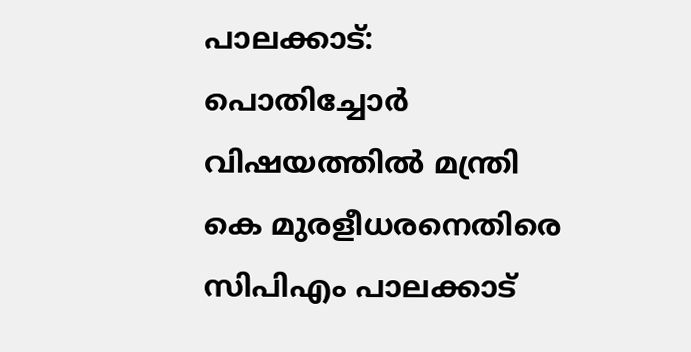പാലക്കാട്: പൊതിച്ചോർ വിഷയത്തിൽ മന്ത്രി കെ മുരളീധരനെതിരെ സിപിഎം പാലക്കാട്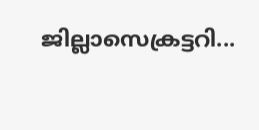ജില്ലാസെക്രട്ടറി...